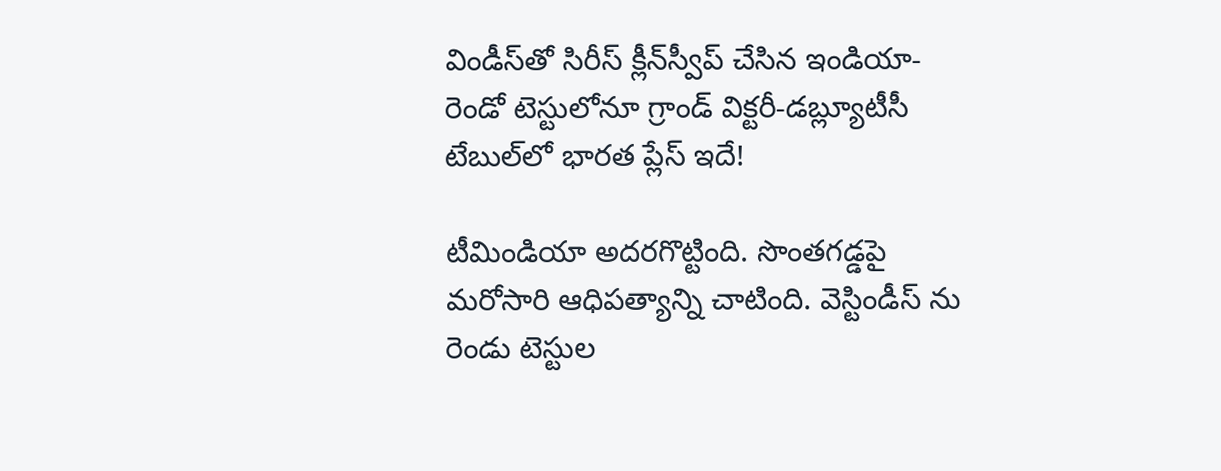విండీస్‌తో సిరీస్ క్లీన్‌స్వీప్ చేసిన ఇండియా-రెండో టెస్టులోనూ గ్రాండ్ విక్ట‌రీ-డ‌బ్ల్యూటీసీ టేబుల్‌లో భార‌త ప్లేస్ ఇదే!

టీమిండియా అదరగొట్టింది. సొంతగడ్డపై మరోసారి ఆధిపత్యాన్ని చాటింది. వెస్టిండీస్ ను రెండు టెస్టుల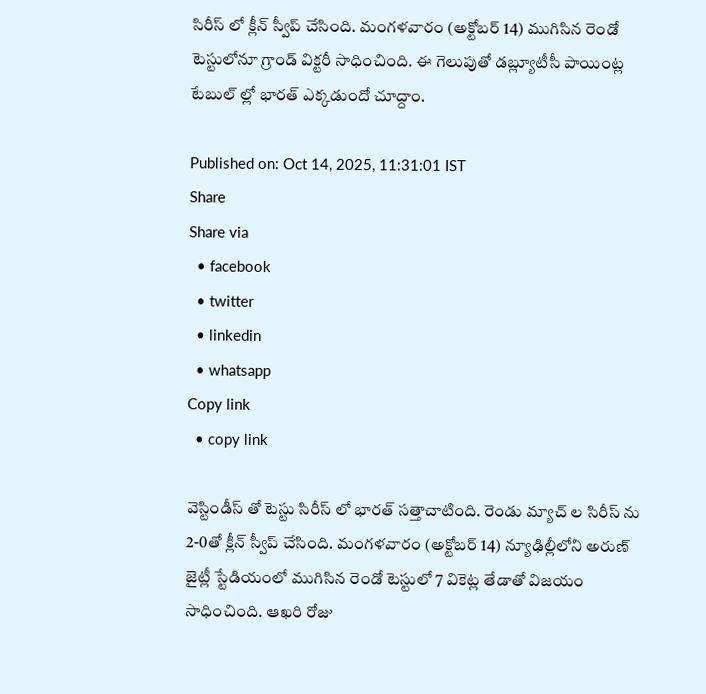సిరీస్ లో క్లీన్ స్వీప్ చేసింది. మంగళవారం (అక్టోబర్ 14) ముగిసిన రెండో టెస్టులోనూ గ్రాండ్ విక్టరీ సాధించింది. ఈ గెలుపుతో డబ్ల్యూటీసీ పాయింట్ల టేబుల్ ల్లో భారత్ ఎక్కడుందో చూద్దాం.

Published on: Oct 14, 2025, 11:31:01 IST
Share
Share via
  • facebook
  • twitter
  • linkedin
  • whatsapp
Copy link
  • copy link

వెస్టిండీస్ తో టెస్టు సిరీస్ లో భారత్ సత్తాచాటింది. రెండు మ్యాచ్ ల సిరీస్ ను 2-0తో క్లీన్ స్వీప్ చేసింది. మంగళవారం (అక్టోబర్ 14) న్యూఢిల్లీలోని అరుణ్ జైట్లీ స్టేడియంలో ముగిసిన రెండో టెస్టులో 7 వికెట్ల తేడాతో విజయం సాధించింది. ఆఖరి రోజు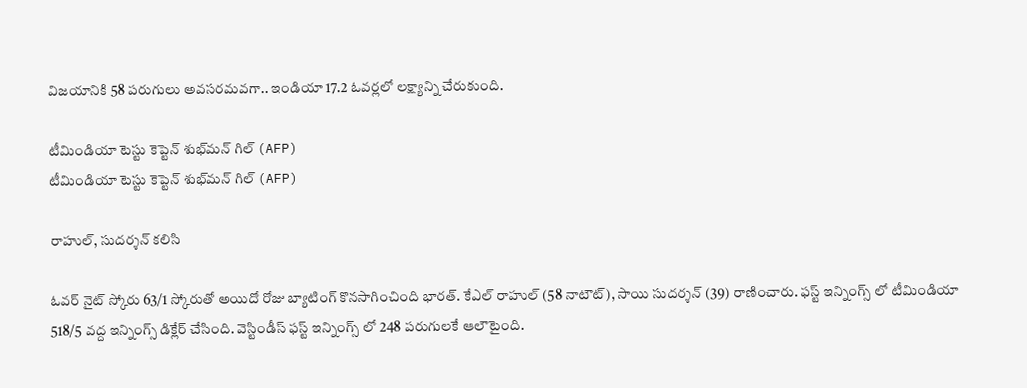విజయానికి 58 పరుగులు అవసరమవగా.. ఇండియా 17.2 ఓవర్లలో లక్ష్యాన్ని చేరుకుంది.

టీమిండియా టెస్టు కెప్టెన్ శుభ్‌మ‌న్ గిల్‌ (AFP)
టీమిండియా టెస్టు కెప్టెన్ శుభ్‌మ‌న్ గిల్‌ (AFP)

రాహుల్, సుదర్శన్ కలిసి

ఓవర్ నైట్ స్కోరు 63/1 స్కోరుతో అయిదో రోజు బ్యాటింగ్ కొనసాగించింది భారత్. కేఎల్ రాహుల్ (58 నాటౌట్), సాయి సుదర్శన్ (39) రాణించారు. ఫస్ట్ ఇన్నింగ్స్ లో టీమిండియా 518/5 వద్ద ఇన్నింగ్స్ డిక్లేర్ చేసింది. వెస్టిండీస్ ఫస్ట్ ఇన్నింగ్స్ లో 248 పరుగులకే ఆలౌటైంది.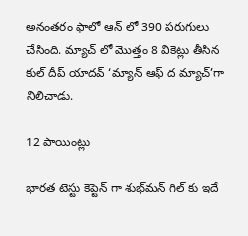అనంతరం ఫాలో ఆన్ లో 390 పరుగులు చేసింది. మ్యాచ్ లో మొత్తం 8 వికెట్లు తీసిన కుల్ దీప్ యాదవ్ ‘మ్యాన్ ఆఫ్ ద మ్యాచ్’గా నిలిచాడు.

12 పాయింట్లు

భారత టెస్టు కెప్టెన్ గా శుభ్‌మ‌న్ గిల్‌ కు ఇదే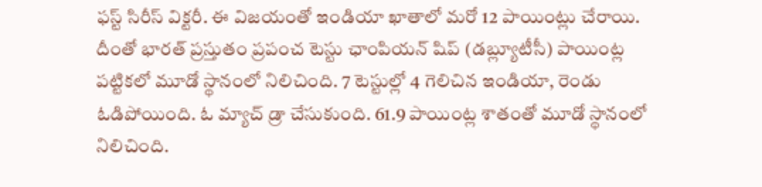ఫస్ట్ సిరీస్ విక్టరీ. ఈ విజయంతో ఇండియా ఖాతాలో మరో 12 పాయింట్లు చేరాయి. దీంతో భారత్ ప్రస్తుతం ప్రపంచ టెస్టు ఛాంపియన్ షిప్ (డబ్ల్యూటీసీ) పాయింట్ల పట్టికలో మూడో స్థానంలో నిలిచింది. 7 టెస్టుల్లో 4 గెలిచిన ఇండియా, రెండు ఓడిపోయింది. ఓ మ్యాచ్ డ్రా చేసుకుంది. 61.9 పాయింట్ల శాతంతో మూడో స్థానంలో నిలిచింది.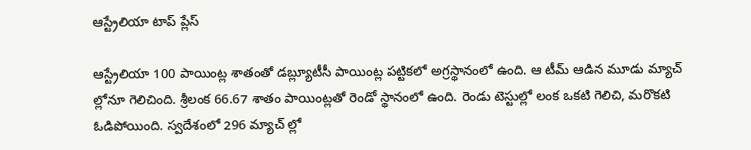ఆస్ట్రేలియా టాప్ ప్లేస్

ఆస్ట్రేలియా 100 పాయింట్ల శాతంతో డబ్ల్యూటీసీ పాయింట్ల పట్టికలో అగ్రస్థానంలో ఉంది. ఆ టీమ్ ఆడిన మూడు మ్యాచ్ ల్లోనూ గెలిచింది. శ్రీలంక 66.67 శాతం పాయింట్లతో రెండో స్థానంలో ఉంది. రెండు టెస్టుల్లో లంక ఒకటి గెలిచి, మరొకటి ఓడిపోయింది. స్వదేశంలో 296 మ్యాచ్ ల్లో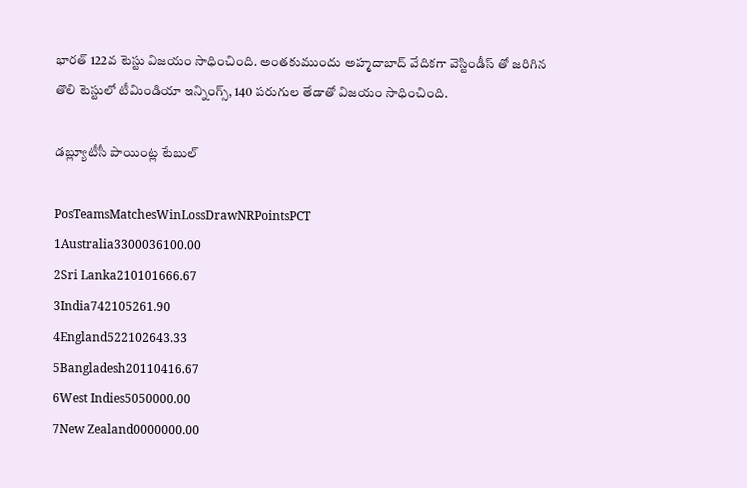భారత్ 122వ టెస్టు విజయం సాధించింది. అంతకుముందు అహ్మదాబాద్ వేదికగా వెస్టిండీస్ తో జరిగిన తొలి టెస్టులో టీమిండియా ఇన్నింగ్స్, 140 పరుగుల తేడాతో విజయం సాధించింది.

డబ్ల్యూటీసీ పాయింట్ల టేబుల్

PosTeamsMatchesWinLossDrawNRPointsPCT
1Australia3300036100.00
2Sri Lanka210101666.67
3India742105261.90
4England522102643.33
5Bangladesh20110416.67
6West Indies5050000.00
7New Zealand0000000.00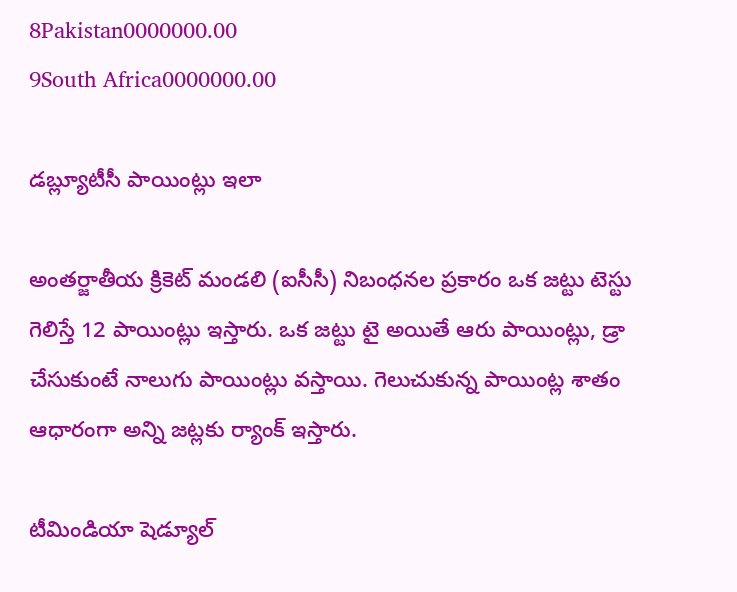8Pakistan0000000.00
9South Africa0000000.00

డబ్ల్యూటీసీ పాయింట్లు ఇలా

అంతర్జాతీయ క్రికెట్ మండలి (ఐసీసీ) నిబంధనల ప్రకారం ఒక జట్టు టెస్టు గెలిస్తే 12 పాయింట్లు ఇస్తారు. ఒక జట్టు టై అయితే ఆరు పాయింట్లు, డ్రా చేసుకుంటే నాలుగు పాయింట్లు వస్తాయి. గెలుచుకున్న పాయింట్ల శాతం ఆధారంగా అన్ని జట్లకు ర్యాంక్ ఇస్తారు.

టీమిండియా షెడ్యూల్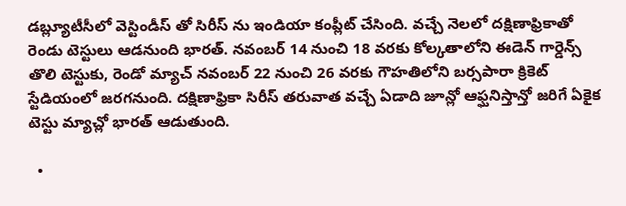డబ్ల్యూటీసీలో వెస్టిండీస్ తో సిరీస్ ను ఇండియా కంప్లీట్ చేసింది. వచ్చే నెలలో దక్షిణాఫ్రికాతో రెండు టెస్టులు ఆడనుంది భారత్. నవంబర్ 14 నుంచి 18 వరకు కోల్కతాలోని ఈడెన్ గార్డెన్స్ తొలి టెస్టుకు, రెండో మ్యాచ్ నవంబర్ 22 నుంచి 26 వరకు గౌహతిలోని బర్సపారా క్రికెట్ స్టేడియంలో జరగనుంది. దక్షిణాఫ్రికా సిరీస్ తరువాత వచ్చే ఏడాది జూన్లో ఆఫ్ఘనిస్తాన్తో జరిగే ఏకైక టెస్టు మ్యాచ్లో భారత్ ఆడుతుంది.

  •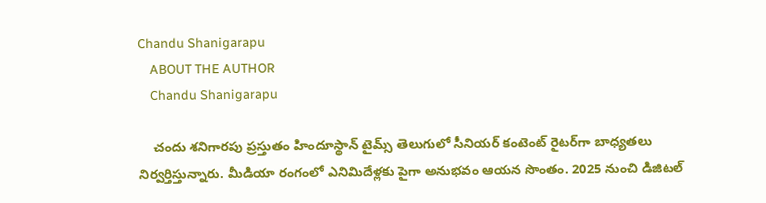Chandu Shanigarapu
    ABOUT THE AUTHOR
    Chandu Shanigarapu

    చందు శనిగారపు ప్రస్తుతం హిందూస్థాన్ టైమ్స్ తెలుగులో సీనియర్ కంటెంట్ రైట‌ర్‌గా బాధ్యతలు నిర్వర్తిస్తున్నారు. మీడియా రంగంలో ఎనిమిదేళ్లకు పైగా అనుభవం ఆయన సొంతం. 2025 నుంచి డిజిటల్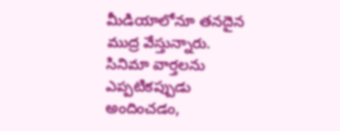మీడియాలోనూ తనదైన ముద్ర వేస్తున్నారు. సినిమా వార్తలను ఎప్పటికప్పుడు అందించడం,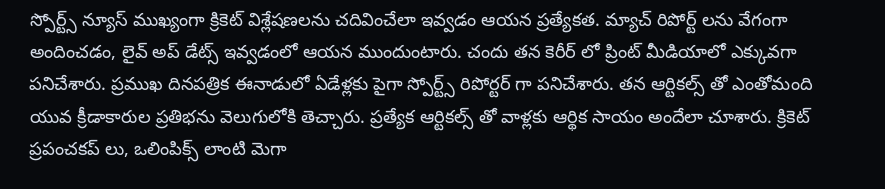స్పోర్ట్స్ న్యూస్ ముఖ్యంగా క్రికెట్ విశ్లేషణలను చదివించేలా ఇవ్వడం ఆయన ప్రత్యేకత. మ్యాచ్ రిపోర్ట్ లను వేగంగా అందించడం, లైవ్ అప్ డేట్స్ ఇవ్వడంలో ఆయన ముందుంటారు. చందు తన కెరీర్ లో ప్రింట్ మీడియాలో ఎక్కువగా పనిచేశారు. ప్రముఖ దినపత్రిక ఈనాడులో ఏడేళ్లకు పైగా స్పోర్ట్స్ రిపోర్టర్ గా పనిచేశారు. తన ఆర్టికల్స్ తో ఎంతోమంది యువ క్రీడాకారుల ప్రతిభను వెలుగులోకి తెచ్చారు. ప్రత్యేక ఆర్టికల్స్ తో వాళ్లకు ఆర్థిక సాయం అందేలా చూశారు. క్రికెట్ ప్రపంచకప్ లు, ఒలింపిక్స్ లాంటి మెగా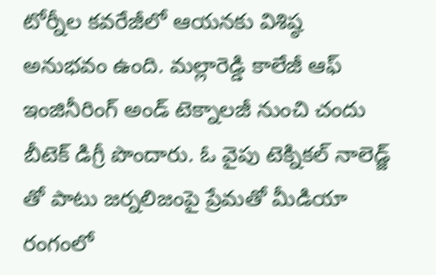టోర్నీల కవరేజీలో ఆయనకు విశిష్ఠ అనుభవం ఉంది. మల్లారెడ్డి కాలేజీ ఆఫ్ ఇంజినీరింగ్ అండ్ టెక్నాలజీ నుంచి చందు బీటెక్ డిగ్రీ పొందారు. ఓ వైపు టెక్నికల్ నాలెడ్జ్ తో పాటు జర్నలిజంపై ప్రేమతో మీడియా రంగంలో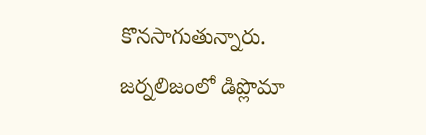కొనసాగుతున్నారు. జర్నలిజంలో డిప్లొమా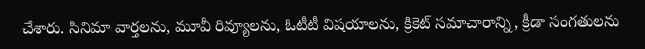చేశారు. సినిమా వార్తలను, మూవీ రివ్యూలను, ఓటీటీ విషయాలను, క్రికెట్ సమాచారాన్ని, క్రీడా సంగతులను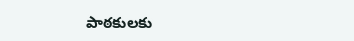పాఠకులకు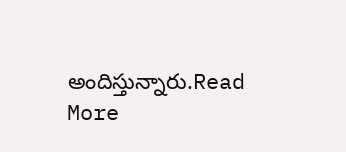అందిస్తున్నారు.Read More